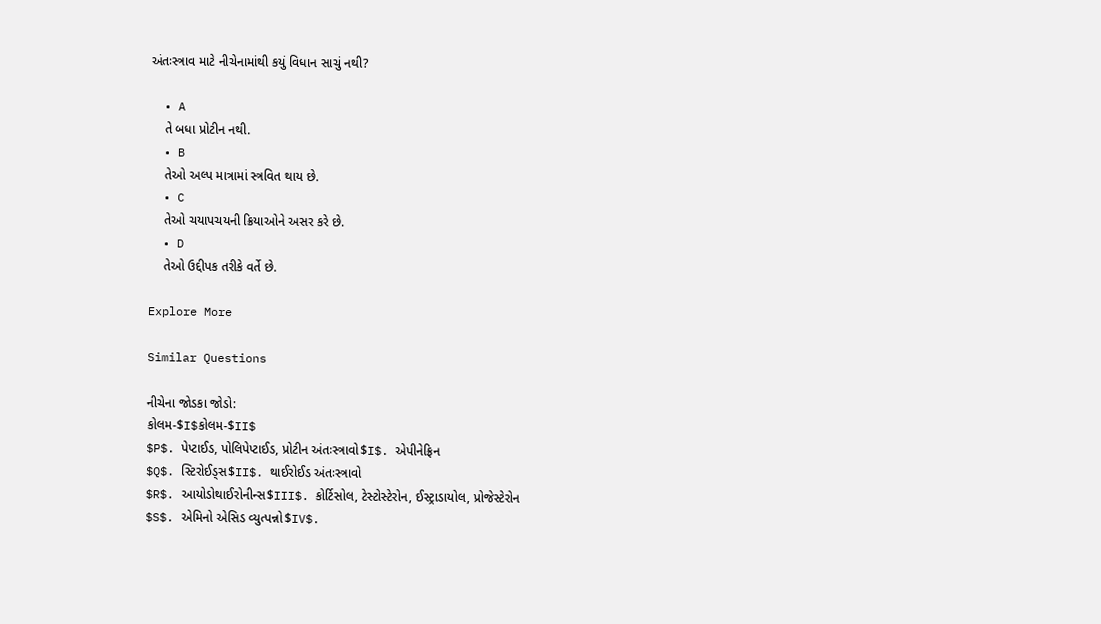અંતઃસ્ત્રાવ માટે નીચેનામાંથી કયું વિધાન સાચું નથી?

  • A
    તે બધા પ્રોટીન નથી.
  • B
    તેઓ અલ્પ માત્રામાં સ્ત્રવિત થાય છે.
  • C
    તેઓ ચયાપચયની ક્રિયાઓને અસર કરે છે.
  • D
    તેઓ ઉદ્દીપક તરીકે વર્તે છે.

Explore More

Similar Questions

નીચેના જોડકા જોડો:
કોલમ-$I$કોલમ-$II$
$P$. પેપ્ટાઈડ, પોલિપેપ્ટાઈડ, પ્રોટીન અંતઃસ્ત્રાવો$I$. એપીનેફ્રિન
$Q$. સ્ટિરોઈડ્સ$II$. થાઈરોઈડ અંતઃસ્ત્રાવો
$R$. આયોડોથાઈરોનીન્સ$III$. કોર્ટિસોલ, ટેસ્ટોસ્ટેરોન, ઈસ્ટ્રાડાયોલ, પ્રોજેસ્ટેરોન
$S$. એમિનો એસિડ વ્યુત્પન્નો$IV$.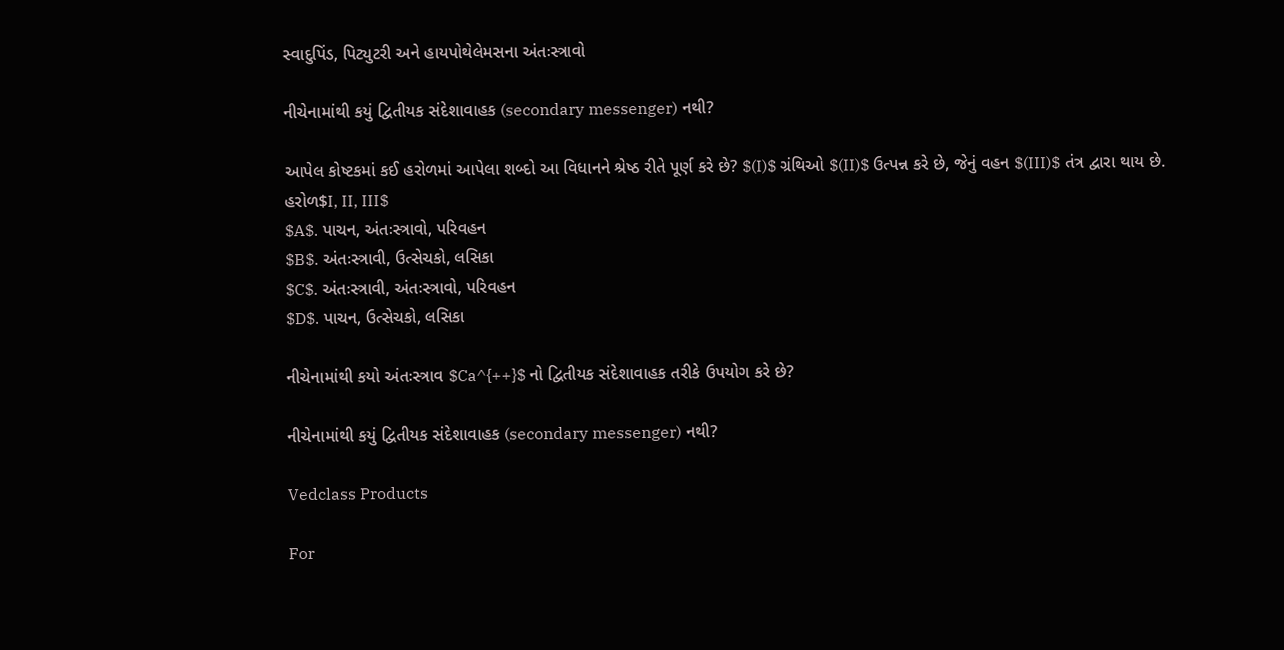સ્વાદુપિંડ, પિટ્યુટરી અને હાયપોથેલેમસના અંતઃસ્ત્રાવો

નીચેનામાંથી કયું દ્વિતીયક સંદેશાવાહક (secondary messenger) નથી?

આપેલ કોષ્ટકમાં કઈ હરોળમાં આપેલા શબ્દો આ વિધાનને શ્રેષ્ઠ રીતે પૂર્ણ કરે છે? $(I)$ ગ્રંથિઓ $(II)$ ઉત્પન્ન કરે છે, જેનું વહન $(III)$ તંત્ર દ્વારા થાય છે.
હરોળ$I, II, III$
$A$. પાચન, અંતઃસ્ત્રાવો, પરિવહન
$B$. અંતઃસ્ત્રાવી, ઉત્સેચકો, લસિકા
$C$. અંતઃસ્ત્રાવી, અંતઃસ્ત્રાવો, પરિવહન
$D$. પાચન, ઉત્સેચકો, લસિકા

નીચેનામાંથી કયો અંતઃસ્ત્રાવ $Ca^{++}$ નો દ્વિતીયક સંદેશાવાહક તરીકે ઉપયોગ કરે છે?

નીચેનામાંથી કયું દ્વિતીયક સંદેશાવાહક (secondary messenger) નથી?

Vedclass Products

For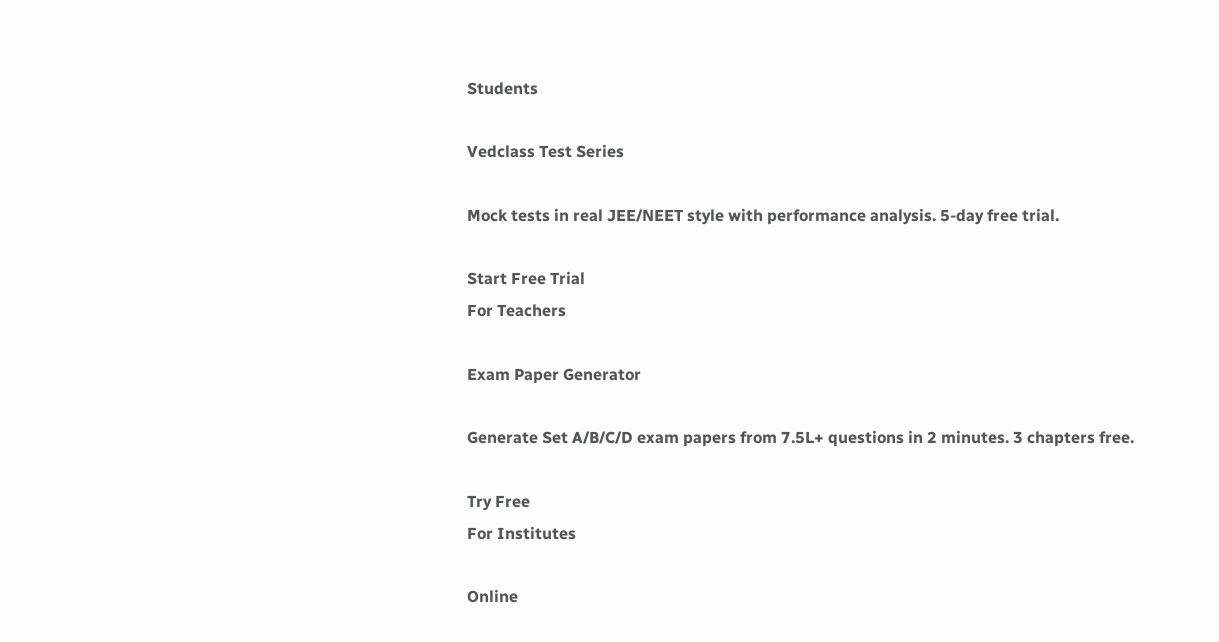Students

Vedclass Test Series

Mock tests in real JEE/NEET style with performance analysis. 5-day free trial.

Start Free Trial
For Teachers

Exam Paper Generator

Generate Set A/B/C/D exam papers from 7.5L+ questions in 2 minutes. 3 chapters free.

Try Free
For Institutes

Online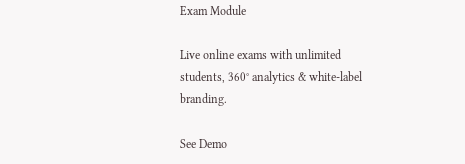Exam Module

Live online exams with unlimited students, 360° analytics & white-label branding.

See Demo